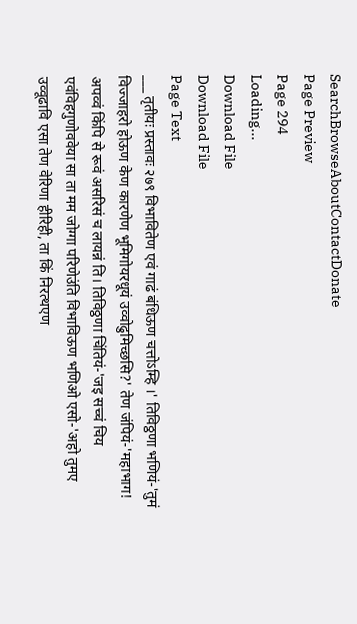SearchBrowseAboutContactDonate
Page Preview
Page 294
Loading...
Download File
Download File
Page Text
___ तृतीयः प्रस्तावः २७९ विभावितेण एवं गाढं बंधिऊण चत्तोऽम्हि ।' तिविठ्ठणा भणियं-'तुमं विज्जाहरो होऊण केण कारणेण भूमिगोयरधूयं उव्वोढुमिच्छसि?' तेण जंपियं-'महाभाग! अपव्वं किंपि से रूवं असरिसं च लायन्नं ति। तिविठ्ठणा चिंतियं-'जइ सच्चं चिय एवंविहगुणोववेया सा ता मम जोग्गा परिणेउंति विभाविऊण भणिओ एसो-'अहो तुमए उव्वूढावि एसा तेण वेरिणा हीरिही, ता किं निरत्थएण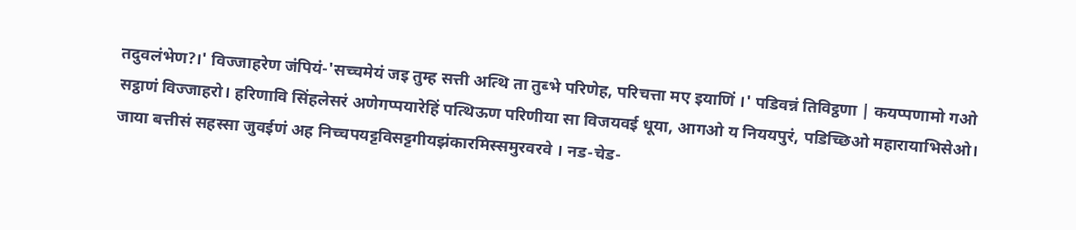तदुवलंभेण?।' विज्जाहरेण जंपियं-'सच्चमेयं जइ तुम्ह सत्ती अत्थि ता तुब्भे परिणेह, परिचत्ता मए इयाणिं ।' पडिवन्नं तिविट्ठणा | कयप्पणामो गओ सट्ठाणं विज्जाहरो। हरिणावि सिंहलेसरं अणेगप्पयारेहिं पत्थिऊण परिणीया सा विजयवई धूया, आगओ य निययपुरं, पडिच्छिओ महारायाभिसेओ। जाया बत्तीसं सहस्सा जुवईणं अह निच्चपयट्टविसट्टगीयझंकारमिस्समुरवरवे । नड-चेड-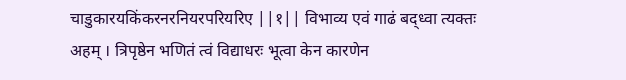चाडुकारयकिंकरनरनियरपरियरिए ||१|| विभाव्य एवं गाढं बद्ध्वा त्यक्तः अहम् । त्रिपृष्ठेन भणितं त्वं विद्याधरः भूत्वा केन कारणेन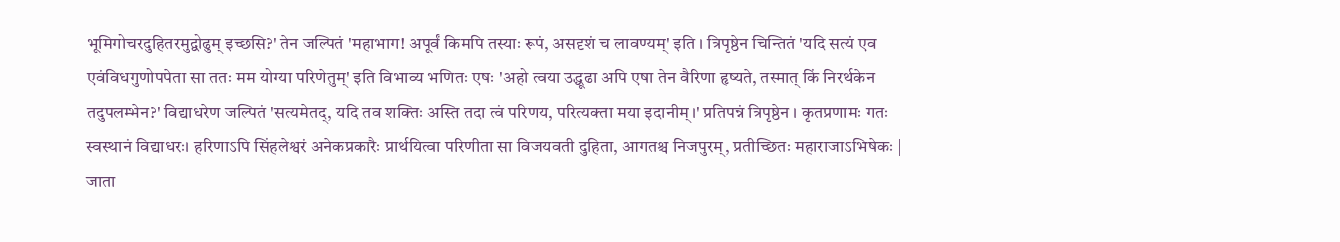भूमिगोचरदुहितरमुद्वोढुम् इच्छसि?' तेन जल्पितं 'महाभाग! अपूर्वं किमपि तस्याः रूपं, असदृशं च लावण्यम्' इति । त्रिपृष्ठेन चिन्तितं 'यदि सत्यं एव एवंविधगुणोपपेता सा ततः मम योग्या परिणेतुम्' इति विभाव्य भणितः एषः 'अहो त्वया उद्धूढा अपि एषा तेन वैरिणा हृष्यते, तस्मात् किं निरर्थकेन तदुपलम्भेन?' विद्याधरेण जल्पितं 'सत्यमेतद्, यदि तव शक्तिः अस्ति तदा त्वं परिणय, परित्यक्ता मया इदानीम्।' प्रतिपन्नं त्रिपृष्ठेन । कृतप्रणामः गतः स्वस्थानं विद्याधरः। हरिणाऽपि सिंहलेश्वरं अनेकप्रकारैः प्रार्थयित्वा परिणीता सा विजयवती दुहिता, आगतश्च निजपुरम्, प्रतीच्छितः महाराजाऽभिषेकः | जाता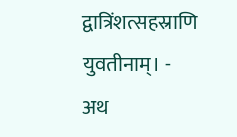द्वात्रिंशत्सहस्राणि युवतीनाम्। - अथ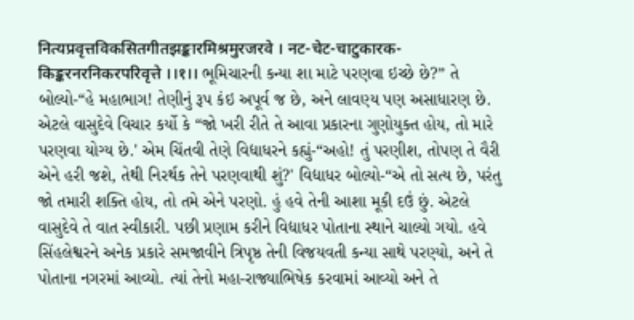नित्यप्रवृत्तविकसितगीतझङ्कारमिश्रमुरजरवे । नट-चेट-चाटुकारक-किङ्करनरनिकरपरिवृत्ते ।।१।। ભૂમિચારની કન્યા શા માટે પરણવા ઇચ્છે છે?” તે બોલ્યો-“હે મહાભાગ! તેણીનું રૂપ કંઇ અપૂર્વ જ છે, અને લાવણ્ય પણ અસાધારણ છે. એટલે વાસુદેવે વિચાર કર્યો કે “જો ખરી રીતે તે આવા પ્રકારના ગુણોયુક્ત હોય, તો મારે પરણવા યોગ્ય છે.' એમ ચિંતવી તેણે વિદ્યાધરને કહ્યું-“અહો! તું પરણીશ, તોપણ તે વૈરી એને હરી જશે, તેથી નિરર્થક તેને પરણવાથી શું?' વિદ્યાધર બોલ્યો-“એ તો સત્ય છે, પરંતુ જો તમારી શક્તિ હોય, તો તમે એને પરણો. હું હવે તેની આશા મૂકી દઉં છું. એટલે વાસુદેવે તે વાત સ્વીકારી. પછી પ્રણામ કરીને વિદ્યાધર પોતાના સ્થાને ચાલ્યો ગયો. હવે સિંહલેશ્વરને અનેક પ્રકારે સમજાવીને ત્રિપૃષ્ઠ તેની વિજયવતી કન્યા સાથે પરણ્યો, અને તે પોતાના નગરમાં આવ્યો. ત્યાં તેનો મહા-રાજ્યાભિષેક કરવામાં આવ્યો અને તે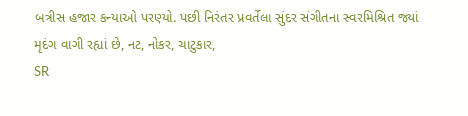બત્રીસ હજાર કન્યાઓ પરણ્યો. પછી નિરંતર પ્રવર્તેલા સુંદર સંગીતના સ્વરમિશ્રિત જ્યાં મૃદંગ વાગી રહ્યાં છે, નટ, નોકર, ચાટુકાર,
SR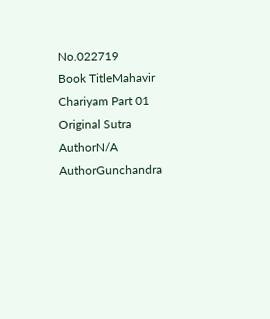No.022719
Book TitleMahavir Chariyam Part 01
Original Sutra AuthorN/A
AuthorGunchandra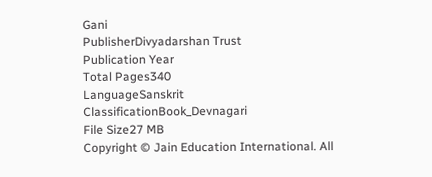Gani
PublisherDivyadarshan Trust
Publication Year
Total Pages340
LanguageSanskrit
ClassificationBook_Devnagari
File Size27 MB
Copyright © Jain Education International. All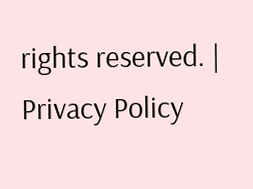rights reserved. | Privacy Policy